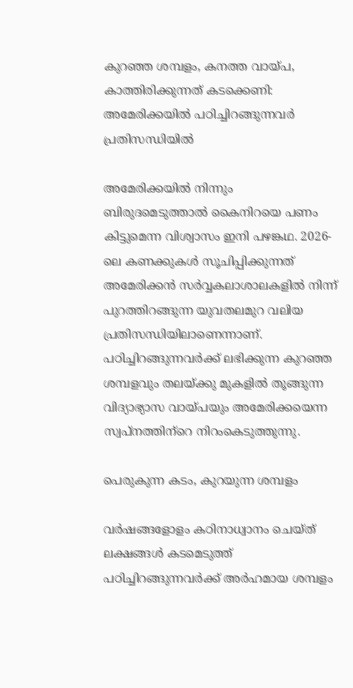കുറഞ്ഞ ശമ്പളം, കനത്ത വായ്പ, കാത്തിരിക്കുന്നത് കടക്കെണി: അമേരിക്കയില്‍ പഠിച്ചിറങ്ങുന്നവര്‍ പ്രതിസന്ധിയില്‍

അമേരിക്കയില്‍ നിന്നും ബിരുദമെടുത്താല്‍ കൈനിറയെ പണം കിട്ടുമെന്ന വിശ്വാസം ഇനി പഴങ്കഥ. 2026-ലെ കണക്കുകള്‍ സൂചിപ്പിക്കുന്നത് അമേരിക്കന്‍ സര്‍വ്വകലാശാലകളില്‍ നിന്ന് പുറത്തിറങ്ങുന്ന യുവതലമുറ വലിയ പ്രതിസന്ധിയിലാണെന്നാണ്. പഠിച്ചിറങ്ങുന്നവര്‍ക്ക് ലഭിക്കുന്ന കുറഞ്ഞ ശമ്പളവും തലയ്ക്കു മുകളില്‍ തൂങ്ങുന്ന വിദ്യാഭ്യാസ വായ്പയും അമേരിക്കയെന്ന സ്വപ്‌നത്തിന്‌റെ നിറംകെടുത്തുന്നു.

പെരുകുന്ന കടം, കുറയുന്ന ശമ്പളം

വര്‍ഷങ്ങളോളം കഠിനാധ്വാനം ചെയ്ത് ലക്ഷങ്ങള്‍ കടമെടുത്ത് പഠിച്ചിറങ്ങുന്നവര്‍ക്ക് അര്‍ഹമായ ശമ്പളം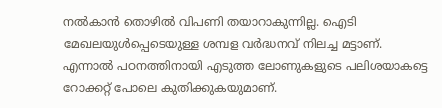നല്‍കാന്‍ തൊഴില്‍ വിപണി തയാറാകുന്നില്ല. ഐടി മേഖലയുള്‍പ്പെടെയുള്ള ശമ്പള വര്‍ദ്ധനവ് നിലച്ച മട്ടാണ്. എന്നാല്‍ പഠനത്തിനായി എടുത്ത ലോണുകളുടെ പലിശയാകട്ടെ റോക്കറ്റ് പോലെ കുതിക്കുകയുമാണ്.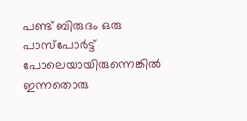പണ്ട് ബിരുദം ഒരു പാസ്പോര്‍ട്ട് പോലെയായിരുന്നെങ്കില്‍ ഇന്നതൊരു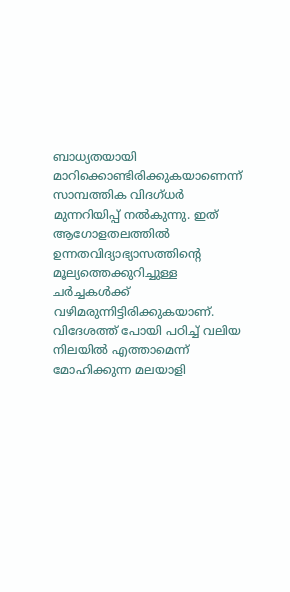ബാധ്യതയായി മാറിക്കൊണ്ടിരിക്കുകയാണെന്ന് സാമ്പത്തിക വിദഗ്ധര്‍ മുന്നറിയിപ്പ് നല്‍കുന്നു. ഇത് ആഗോളതലത്തില്‍ ഉന്നതവിദ്യാഭ്യാസത്തിന്റെ മൂല്യത്തെക്കുറിച്ചുള്ള ചര്‍ച്ചകള്‍ക്ക് വഴിമരുന്നിട്ടിരിക്കുകയാണ്. വിദേശത്ത് പോയി പഠിച്ച് വലിയ നിലയില്‍ എത്താമെന്ന് മോഹിക്കുന്ന മലയാളി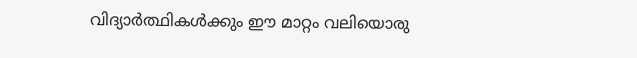വിദ്യാര്‍ത്ഥികള്‍ക്കും ഈ മാറ്റം വലിയൊരു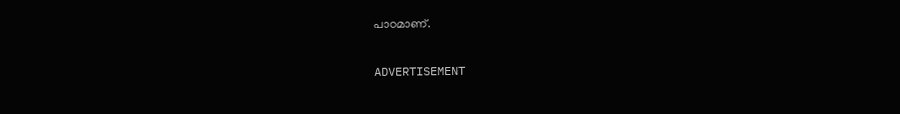പാഠമാണ്.

ADVERTISEMENT